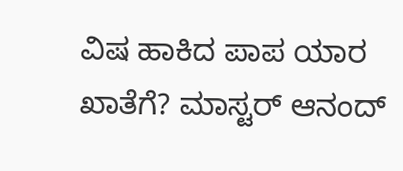ವಿಷ ಹಾಕಿದ ಪಾಪ ಯಾರ ಖಾತೆಗೆ? ಮಾಸ್ಟರ್‌ ಆನಂದ್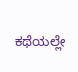ಕಥೆಯಲ್ಲೇ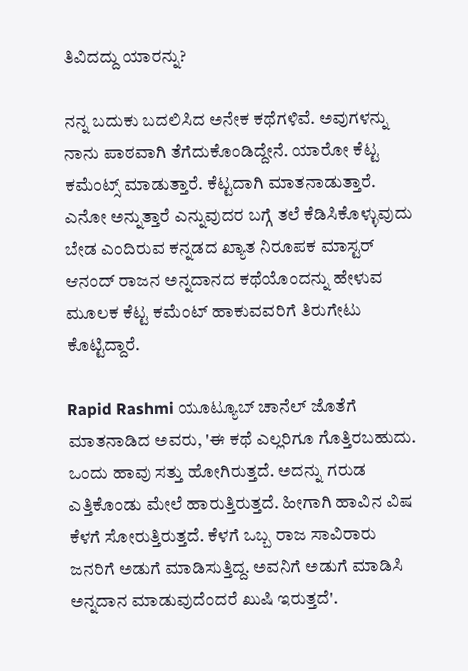ತಿವಿದದ್ದು ಯಾರನ್ನು?

ನನ್ನ ಬದುಕು ಬದಲಿಸಿದ ಅನೇಕ ಕಥೆಗಳಿವೆ. ಅವುಗಳನ್ನು ನಾನು ಪಾಠವಾಗಿ ತೆಗೆದುಕೊಂಡಿದ್ದೇನೆ. ಯಾರೋ ಕೆಟ್ಟ ಕಮೆಂಟ್ಸ್‌ ಮಾಡುತ್ತಾರೆ. ಕೆಟ್ಟದಾಗಿ ಮಾತನಾಡುತ್ತಾರೆ. ಎನೋ ಅನ್ನುತ್ತಾರೆ ಎನ್ನುವುದರ ಬಗ್ಗೆ ತಲೆ ಕೆಡಿಸಿಕೊಳ್ಳುವುದು ಬೇಡ ಎಂದಿರುವ ಕನ್ನಡದ ಖ್ಯಾತ ನಿರೂಪಕ ಮಾಸ್ಟರ್‌ ಆನಂದ್‌ ರಾಜನ ಅನ್ನದಾನದ ಕಥೆಯೊಂದನ್ನು ಹೇಳುವ ಮೂಲಕ ಕೆಟ್ಟ ಕಮೆಂಟ್‌ ಹಾಕುವವರಿಗೆ ತಿರುಗೇಟು ಕೊಟ್ಟಿದ್ದಾರೆ.

Rapid Rashmi ಯೂಟ್ಯೂಬ್ ಚಾನೆಲ್‌ ಜೊತೆಗೆ ಮಾತನಾಡಿದ ಅವರು, 'ಈ ಕಥೆ ಎಲ್ಲರಿಗೂ ಗೊತ್ತಿರಬಹುದು. ಒಂದು ಹಾವು ಸತ್ತು ಹೋಗಿರುತ್ತದೆ. ಅದನ್ನು ಗರುಡ ಎತ್ತಿಕೊಂಡು ಮೇಲೆ ಹಾರುತ್ತಿರುತ್ತದೆ. ಹೀಗಾಗಿ ಹಾವಿನ ವಿಷ ಕೆಳಗೆ ಸೋರುತ್ತಿರುತ್ತದೆ. ಕೆಳಗೆ ಒಬ್ಬ ರಾಜ ಸಾವಿರಾರು ಜನರಿಗೆ ಅಡುಗೆ ಮಾಡಿಸುತ್ತಿದ್ದ. ಅವನಿಗೆ ಅಡುಗೆ ಮಾಡಿಸಿ ಅನ್ನದಾನ ಮಾಡುವುದೆಂದರೆ ಖುಷಿ ಇರುತ್ತದೆ'.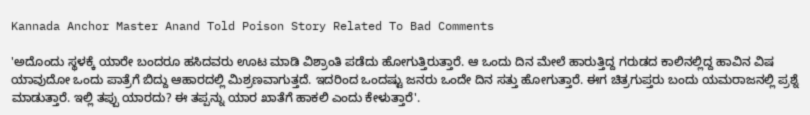Kannada Anchor Master Anand Told Poison Story Related To Bad Comments

'ಅದೊಂದು ಸ್ಥಳಕ್ಕೆ ಯಾರೇ ಬಂದರೂ ಹಸಿದವರು ಊಟ ಮಾಡಿ ವಿಶ್ರಾಂತಿ ಪಡೆದು ಹೋಗುತ್ತಿರುತ್ತಾರೆ. ಆ ಒಂದು ದಿನ ಮೇಲೆ ಹಾರುತ್ತಿದ್ದ ಗರುಡದ ಕಾಲಿನಲ್ಲಿದ್ದ ಹಾವಿನ ವಿಷ ಯಾವುದೋ ಒಂದು ಪಾತ್ರೆಗೆ ಬಿದ್ದು ಆಹಾರದಲ್ಲಿ ಮಿಶ್ರಣವಾಗುತ್ತದೆ. ಇದರಿಂದ ಒಂದಷ್ಟು ಜನರು ಒಂದೇ ದಿನ ಸತ್ತು ಹೋಗುತ್ತಾರೆ. ಈಗ ಚಿತ್ರಗುಪ್ತರು ಬಂದು ಯಮರಾಜನಲ್ಲಿ ಪ್ರಶ್ನೆ ಮಾಡುತ್ತಾರೆ. ಇಲ್ಲಿ ತಪ್ಪು ಯಾರದು? ಈ ತಪ್ಪನ್ನು ಯಾರ ಖಾತೆಗೆ ಹಾಕಲಿ ಎಂದು ಕೇಳುತ್ತಾರೆ'.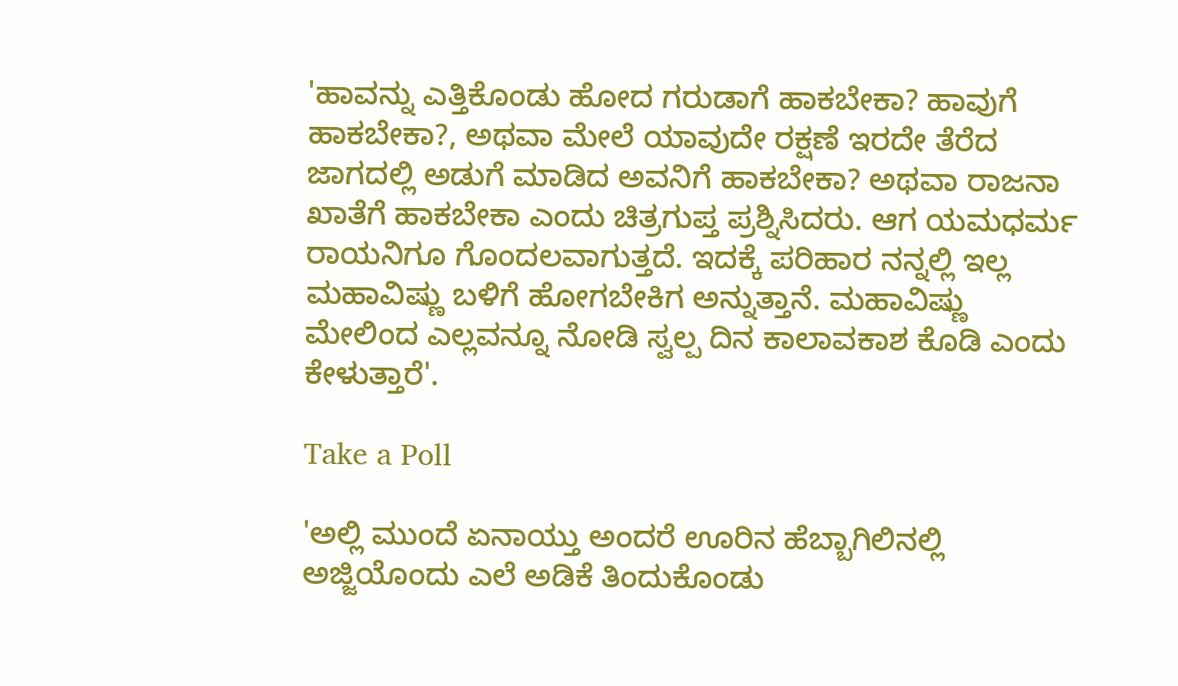'ಹಾವನ್ನು ಎತ್ತಿಕೊಂಡು ಹೋದ ಗರುಡಾಗೆ ಹಾಕಬೇಕಾ? ಹಾವುಗೆ ಹಾಕಬೇಕಾ?, ಅಥವಾ ಮೇಲೆ ಯಾವುದೇ ರಕ್ಷಣೆ ಇರದೇ ತೆರೆದ ಜಾಗದಲ್ಲಿ ಅಡುಗೆ ಮಾಡಿದ ಅವನಿಗೆ ಹಾಕಬೇಕಾ? ಅಥವಾ ರಾಜನಾ ಖಾತೆಗೆ ಹಾಕಬೇಕಾ ಎಂದು ಚಿತ್ರಗುಪ್ತ ಪ್ರಶ್ನಿಸಿದರು. ಆಗ ಯಮಧರ್ಮ ರಾಯನಿಗೂ ಗೊಂದಲವಾಗುತ್ತದೆ. ಇದಕ್ಕೆ ಪರಿಹಾರ ನನ್ನಲ್ಲಿ ಇಲ್ಲ ಮಹಾವಿಷ್ಣು ಬಳಿಗೆ ಹೋಗಬೇಕಿಗ ಅನ್ನುತ್ತಾನೆ. ಮಹಾವಿಷ್ಣು ಮೇಲಿಂದ ಎಲ್ಲವನ್ನೂ ನೋಡಿ ಸ್ವಲ್ಪ ದಿನ ಕಾಲಾವಕಾಶ ಕೊಡಿ ಎಂದು ಕೇಳುತ್ತಾರೆ'.

Take a Poll

'ಅಲ್ಲಿ ಮುಂದೆ ಏನಾಯ್ತು ಅಂದರೆ ಊರಿನ ಹೆಬ್ಬಾಗಿಲಿನಲ್ಲಿ ಅಜ್ಜಿಯೊಂದು ಎಲೆ ಅಡಿಕೆ ತಿಂದುಕೊಂಡು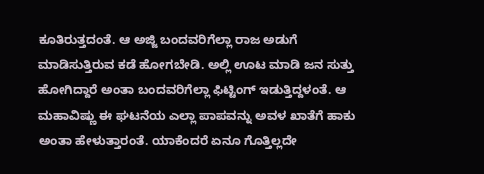ಕೂತಿರುತ್ತದಂತೆ. ಆ ಅಜ್ಜಿ ಬಂದವರಿಗೆಲ್ಲಾ ರಾಜ ಅಡುಗೆ ಮಾಡಿಸುತ್ತಿರುವ ಕಡೆ ಹೋಗಬೇಡಿ. ಅಲ್ಲಿ ಊಟ ಮಾಡಿ ಜನ ಸುತ್ತು ಹೋಗಿದ್ದಾರೆ ಅಂತಾ ಬಂದವರಿಗೆಲ್ಲಾ ಫಿಟ್ಟಿಂಗ್‌ ಇಡುತ್ತಿದ್ದಳಂತೆ. ಆ ಮಹಾವಿಷ್ಣು ಈ ಘಟನೆಯ ಎಲ್ಲಾ ಪಾಪವನ್ನು ಅವಳ ಖಾತೆಗೆ ಹಾಕು ಅಂತಾ ಹೇಳುತ್ತಾರಂತೆ. ಯಾಕೆಂದರೆ ಏನೂ ಗೊತ್ತಿಲ್ಲದೇ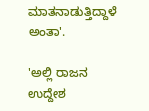ಮಾತನಾಡುತ್ತಿದ್ದಾಳೆ ಅಂತಾ'.

'ಅಲ್ಲಿ ರಾಜನ ಉದ್ದೇಶ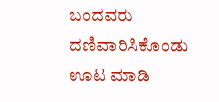ಬಂದವರು ದಣಿವಾರಿಸಿಕೊಂಡು ಊಟ ಮಾಡಿ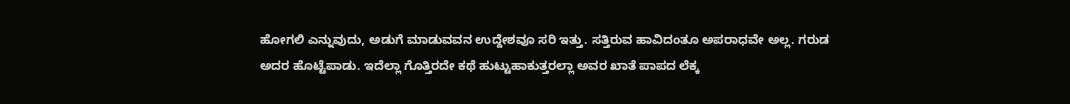ಹೋಗಲಿ ಎನ್ನುವುದು, ಅಡುಗೆ ಮಾಡುವವನ ಉದ್ದೇಶವೂ ಸರಿ ಇತ್ತು. ಸತ್ತಿರುವ ಹಾವಿದಂತೂ ಅಪರಾಧವೇ ಅಲ್ಲ. ಗರುಡ ಅದರ ಹೊಟ್ಟೆಪಾಡು. ಇದೆಲ್ಲಾ ಗೊತ್ತಿರದೇ ಕಥೆ ಹುಟ್ಟುಹಾಕುತ್ತರಲ್ಲಾ ಅವರ ಖಾತೆ ಪಾಪದ ಲೆಕ್ಕ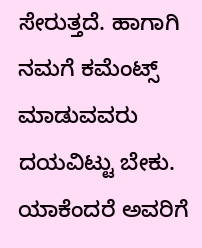ಸೇರುತ್ತದೆ. ಹಾಗಾಗಿ ನಮಗೆ ಕಮೆಂಟ್ಸ್‌ ಮಾಡುವವರು ದಯವಿಟ್ಟು ಬೇಕು. ಯಾಕೆಂದರೆ ಅವರಿಗೆ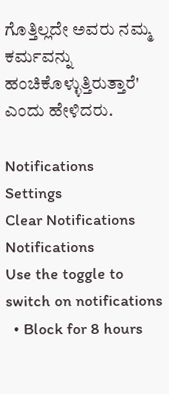ಗೊತ್ತಿಲ್ಲದೇ ಅವರು ನಮ್ಮ ಕರ್ಮವನ್ನು ಹಂಚಿಕೊಳ್ಳುತ್ತಿರುತ್ತಾರೆ' ಎಂದು ಹೇಳಿದರು.

Notifications
Settings
Clear Notifications
Notifications
Use the toggle to switch on notifications
  • Block for 8 hours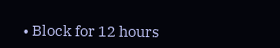• Block for 12 hours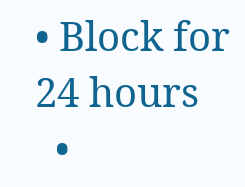• Block for 24 hours
  •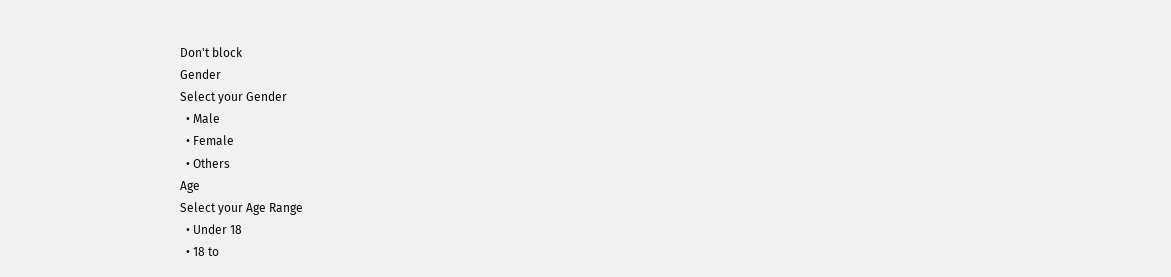Don't block
Gender
Select your Gender
  • Male
  • Female
  • Others
Age
Select your Age Range
  • Under 18
  • 18 to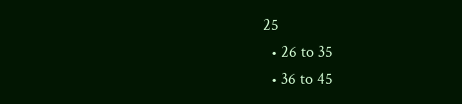25
  • 26 to 35
  • 36 to 45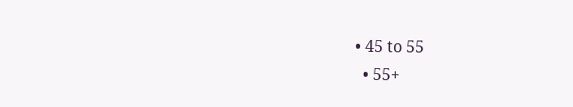• 45 to 55
  • 55+